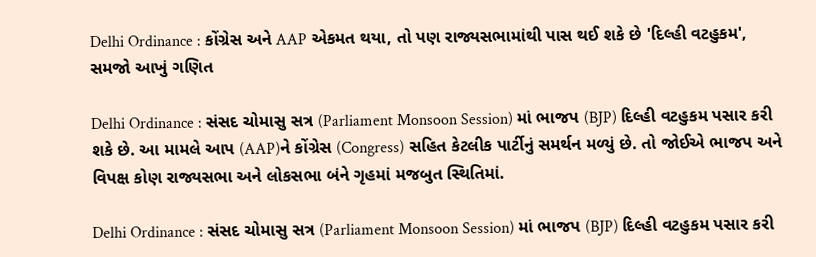Delhi Ordinance : કોંગ્રેસ અને AAP એકમત થયા, તો પણ રાજ્યસભામાંથી પાસ થઈ શકે છે 'દિલ્હી વટહુકમ', સમજો આખું ગણિત

Delhi Ordinance : સંસદ ચોમાસુ સત્ર (Parliament Monsoon Session) માં ભાજપ (BJP) દિલ્હી વટહુકમ પસાર કરી શકે છે. આ મામલે આપ (AAP)ને કોંગ્રેસ (Congress) સહિત કેટલીક પાર્ટીનું સમર્થન મળ્યું છે. તો જોઈએ ભાજપ અને વિપક્ષ કોણ રાજ્યસભા અને લોકસભા બંને ગૃહમાં મજબુત સ્થિતિમાં.

Delhi Ordinance : સંસદ ચોમાસુ સત્ર (Parliament Monsoon Session) માં ભાજપ (BJP) દિલ્હી વટહુકમ પસાર કરી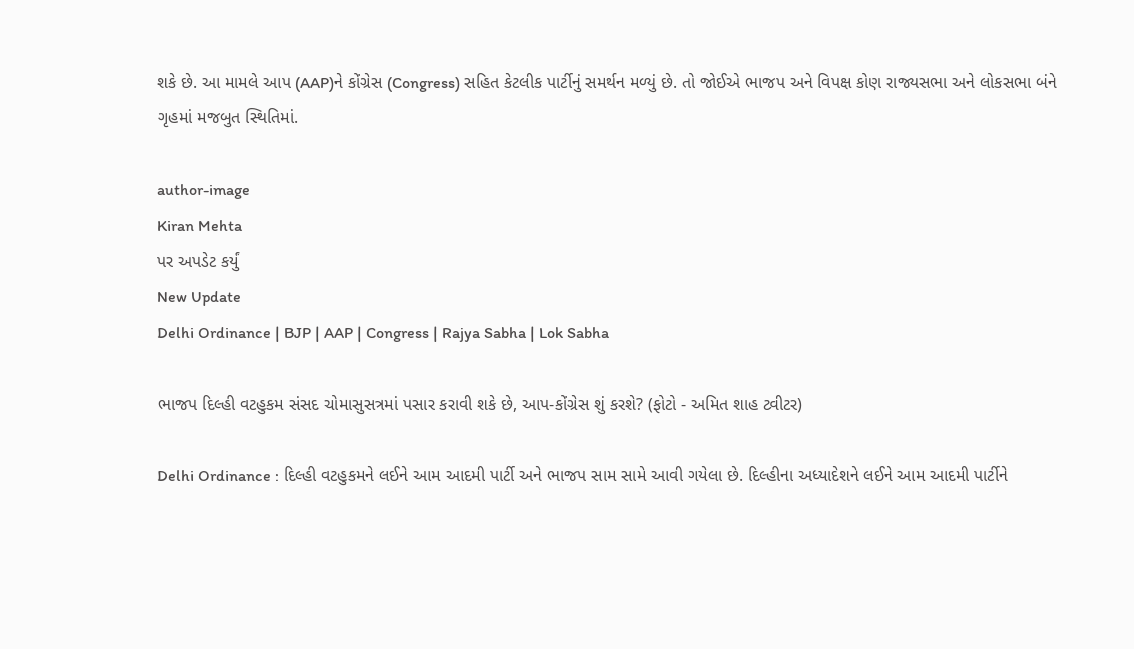શકે છે. આ મામલે આપ (AAP)ને કોંગ્રેસ (Congress) સહિત કેટલીક પાર્ટીનું સમર્થન મળ્યું છે. તો જોઈએ ભાજપ અને વિપક્ષ કોણ રાજ્યસભા અને લોકસભા બંને ગૃહમાં મજબુત સ્થિતિમાં.

author-image
Kiran Mehta
પર અપડેટ કર્યું
New Update
Delhi Ordinance | BJP | AAP | Congress | Rajya Sabha | Lok Sabha

ભાજપ દિલ્હી વટહુકમ સંસદ ચોમાસુસત્રમાં પસાર કરાવી શકે છે, આપ-કોંગ્રેસ શું કરશે? (ફોટો - અમિત શાહ ટ્વીટર)

Delhi Ordinance : દિલ્હી વટહુકમને લઈને આમ આદમી પાર્ટી અને ભાજપ સામ સામે આવી ગયેલા છે. દિલ્હીના અધ્યાદેશને લઈને આમ આદમી પાર્ટીને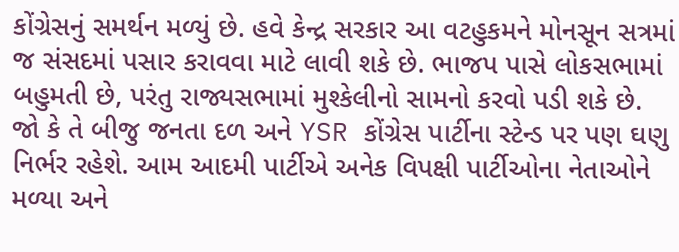કોંગ્રેસનું સમર્થન મળ્યું છે. હવે કેન્દ્ર સરકાર આ વટહુકમને મોનસૂન સત્રમાં જ સંસદમાં પસાર કરાવવા માટે લાવી શકે છે. ભાજપ પાસે લોકસભામાં બહુમતી છે, પરંતુ રાજ્યસભામાં મુશ્કેલીનો સામનો કરવો પડી શકે છે. જો કે તે બીજુ જનતા દળ અને YSR કોંગ્રેસ પાર્ટીના સ્ટેન્ડ પર પણ ઘણુ નિર્ભર રહેશે. આમ આદમી પાર્ટીએ અનેક વિપક્ષી પાર્ટીઓના નેતાઓને મળ્યા અને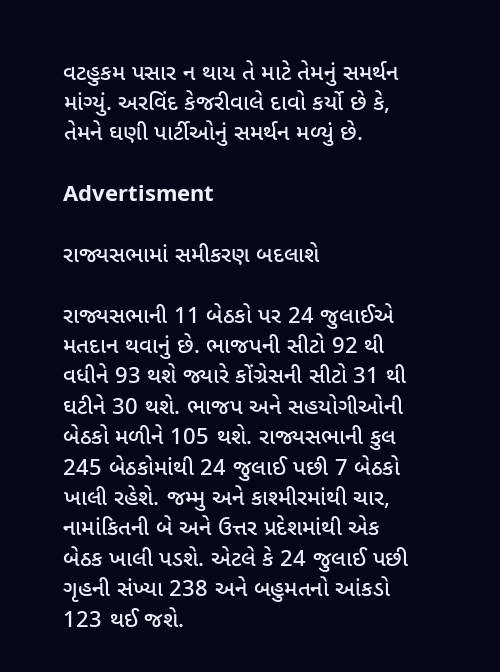વટહુકમ પસાર ન થાય તે માટે તેમનું સમર્થન માંગ્યું. અરવિંદ કેજરીવાલે દાવો કર્યો છે કે, તેમને ઘણી પાર્ટીઓનું સમર્થન મળ્યું છે.

Advertisment

રાજ્યસભામાં સમીકરણ બદલાશે

રાજ્યસભાની 11 બેઠકો પર 24 જુલાઈએ મતદાન થવાનું છે. ભાજપની સીટો 92 થી વધીને 93 થશે જ્યારે કોંગ્રેસની સીટો 31 થી ઘટીને 30 થશે. ભાજપ અને સહયોગીઓની બેઠકો મળીને 105 થશે. રાજ્યસભાની કુલ 245 બેઠકોમાંથી 24 જુલાઈ પછી 7 બેઠકો ખાલી રહેશે. જમ્મુ અને કાશ્મીરમાંથી ચાર, નામાંકિતની બે અને ઉત્તર પ્રદેશમાંથી એક બેઠક ખાલી પડશે. એટલે કે 24 જુલાઈ પછી ગૃહની સંખ્યા 238 અને બહુમતનો આંકડો 123 થઈ જશે.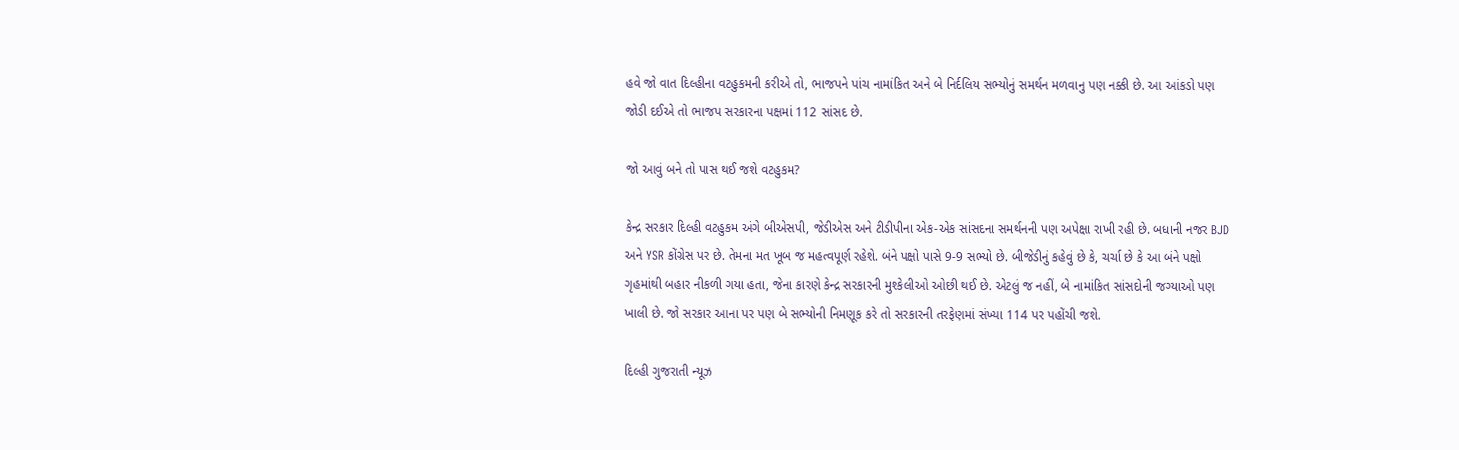હવે જો વાત દિલ્હીના વટહુકમની કરીએ તો, ભાજપને પાંચ નામાંકિત અને બે નિર્દલિય સભ્યોનું સમર્થન મળવાનુ પણ નક્કી છે. આ આંકડો પણ જોડી દઈએ તો ભાજપ સરકારના પક્ષમાં 112 સાંસદ છે.

જો આવું બને તો પાસ થઈ જશે વટહુકમ?

કેન્દ્ર સરકાર દિલ્હી વટહુકમ અંગે બીએસપી, જેડીએસ અને ટીડીપીના એક-એક સાંસદના સમર્થનની પણ અપેક્ષા રાખી રહી છે. બધાની નજર BJD અને YSR કોંગ્રેસ પર છે. તેમના મત ખૂબ જ મહત્વપૂર્ણ રહેશે. બંને પક્ષો પાસે 9-9 સભ્યો છે. બીજેડીનું કહેવું છે કે, ચર્ચા છે કે આ બંને પક્ષો ગૃહમાંથી બહાર નીકળી ગયા હતા, જેના કારણે કેન્દ્ર સરકારની મુશ્કેલીઓ ઓછી થઈ છે. એટલું જ નહીં, બે નામાંકિત સાંસદોની જગ્યાઓ પણ ખાલી છે. જો સરકાર આના પર પણ બે સભ્યોની નિમણૂક કરે તો સરકારની તરફેણમાં સંખ્યા 114 પર પહોંચી જશે.

દિલ્હી ગુજરાતી ન્યૂઝ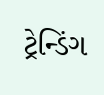ટ્રેન્ડિંગ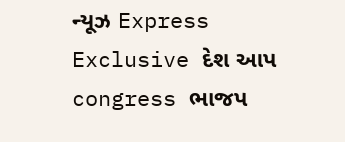ન્યૂઝ Express Exclusive દેશ આપ congress ભાજપ